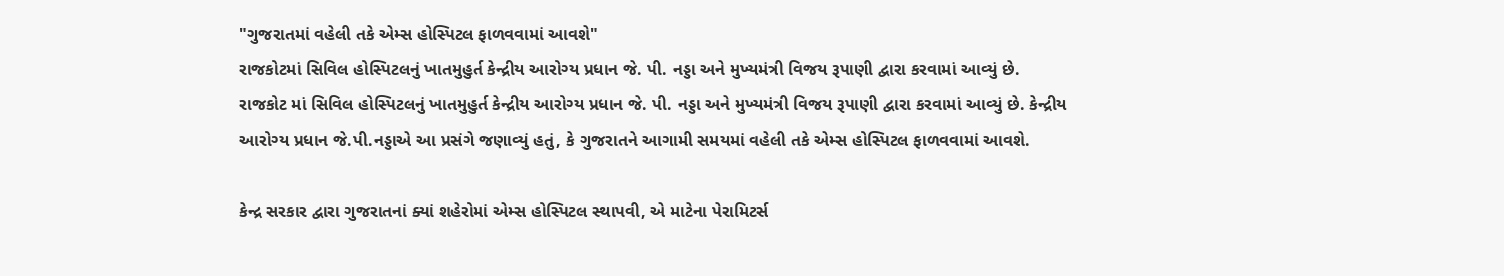"ગુજરાતમાં વહેલી તકે એમ્સ હોસ્પિટલ ફાળવવામાં આવશે"
રાજકોટમાં સિવિલ હોસ્પિટલનું ખાતમુહુર્ત કેન્દ્રીય આરોગ્ય પ્રધાન જે. પી. નડ્ડા અને મુખ્યમંત્રી વિજય રૂપાણી દ્વારા કરવામાં આવ્યું છે.
રાજકોટ માં સિવિલ હોસ્પિટલનું ખાતમુહુર્ત કેન્દ્રીય આરોગ્ય પ્રધાન જે. પી. નડ્ડા અને મુખ્યમંત્રી વિજય રૂપાણી દ્વારા કરવામાં આવ્યું છે. કેન્દ્રીય આરોગ્ય પ્રધાન જે.પી.નડ્ડાએ આ પ્રસંગે જણાવ્યું હતું, કે ગુજરાતને આગામી સમયમાં વહેલી તકે એમ્સ હોસ્પિટલ ફાળવવામાં આવશે.

કેન્દ્ર સરકાર દ્વારા ગુજરાતનાં ક્યાં શહેરોમાં એમ્સ હોસ્પિટલ સ્થાપવી, એ માટેના પેરામિટર્સ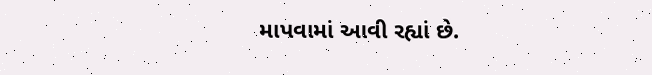માપવામાં આવી રહ્યાં છે.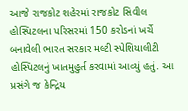આજે રાજકોટ શહેરમાં રાજકોટ સિવીલ હોસ્પિટલના પરિસરમાં 150 કરોડનાં ખર્ચે બનાવેલી ભારત સરકાર મલ્ટી સ્પેશિયાલીટી હોસ્પિટલનું ખાતમુહુર્ત કરવામાં આવ્યું હતું. આ પ્રસંગે જ કેન્દ્રિય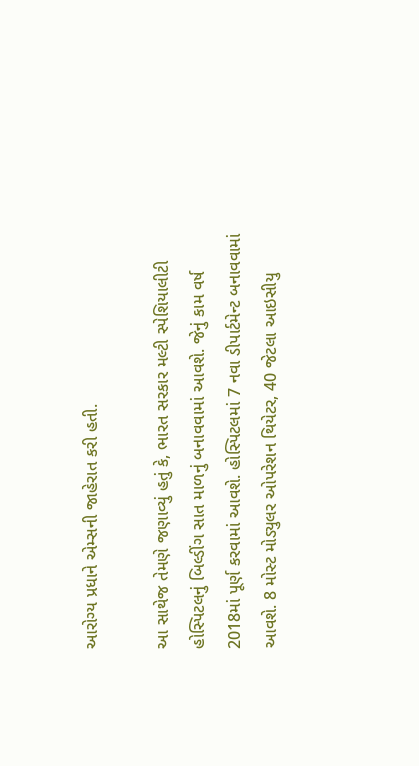આરોગ્ય પ્રધાને એમ્સની જાહેરાત કરી હતી.

આ સાથેજ તેમણે જણાવ્યું હતું કે, ભારત સરકાર મલ્ટી સ્પેશિયાલીટી હોસ્પિટલનું બિલ્ડીંગ સાત માળનું બનાવવામાં આવશે. જેનું કામ વર્ષ 2018માં પૂર્ણ કરવામાં આવશે. હોસ્પિટલમાં 7 નવા ડીપાર્ટમેન્ટ બનાવવામાં આવશે. 8 મોસ્ટ મોડ્યુલર ઓપરેશન થિયેટર, 40 જેટલા આઇસીયુ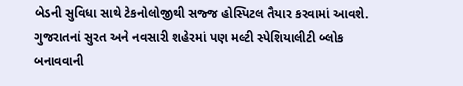બેડની સુવિધા સાથે ટેકનોલોજીથી સજ્જ હોસ્પિટલ તૈયાર કરવામાં આવશે. ગુજરાતનાં સુરત અને નવસારી શહેરમાં પણ મલ્ટી સ્પેશિયાલીટી બ્લોક બનાવવાની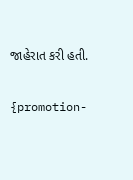જાહેરાત કરી હતી.

{promotion-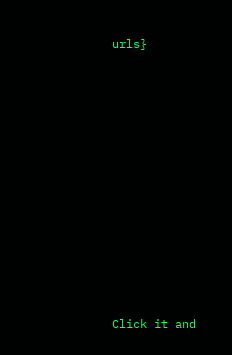urls}












Click it and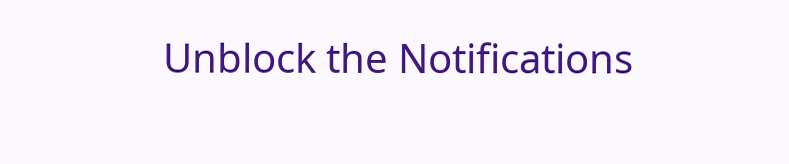Unblock the Notifications